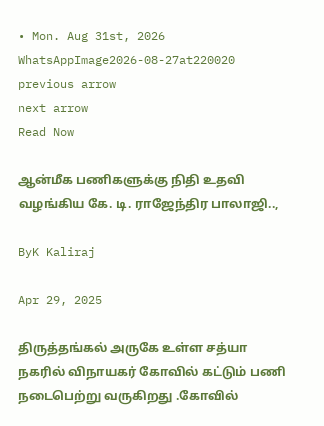• Mon. Aug 31st, 2026
WhatsAppImage2026-08-27at220020
previous arrow
next arrow
Read Now

ஆன்மீக பணிகளுக்கு நிதி உதவி வழங்கிய கே. டி. ராஜேந்திர பாலாஜி..,

ByK Kaliraj

Apr 29, 2025

திருத்தங்கல் அருகே உள்ள சத்யா நகரில் விநாயகர் கோவில் கட்டும் பணி நடைபெற்று வருகிறது .கோவில்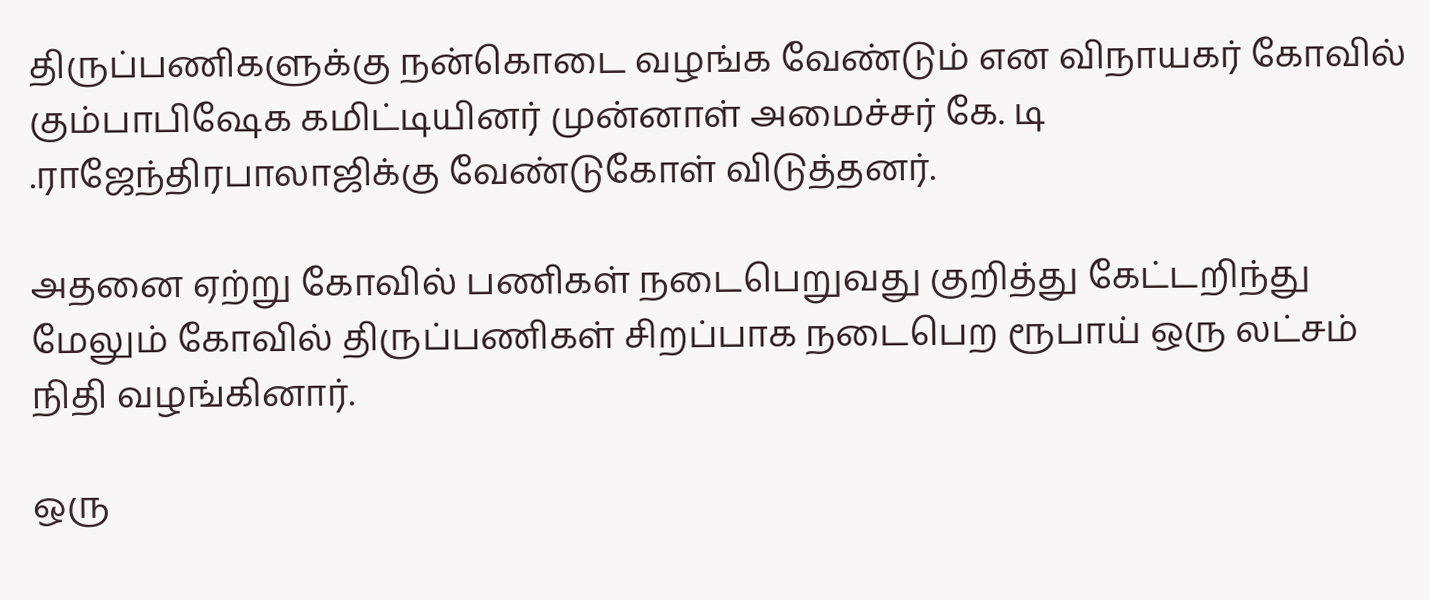திருப்பணிகளுக்கு நன்கொடை வழங்க வேண்டும் என விநாயகர் கோவில் கும்பாபிஷேக கமிட்டியினர் முன்னாள் அமைச்சர் கே. டி .ராஜேந்திரபாலாஜிக்கு வேண்டுகோள் விடுத்தனர்.

அதனை ஏற்று கோவில் பணிகள் நடைபெறுவது குறித்து கேட்டறிந்து மேலும் கோவில் திருப்பணிகள் சிறப்பாக நடைபெற ரூபாய் ஒரு லட்சம் நிதி வழங்கினார்.

ஒரு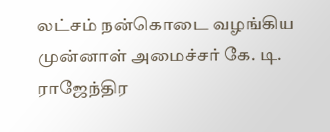லட்சம் நன்கொடை வழங்கிய முன்னாள் அமைச்சர் கே. டி. ராஜேந்திர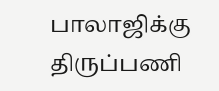பாலாஜிக்கு திருப்பணி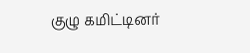குழு கமிட்டினர்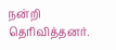நன்றி தெரிவித்தனர்.